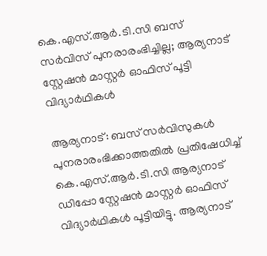കെ.എസ്.ആർ.ടി.സി ബസ് സർവിസ് പുനരാരംഭിച്ചില്ല; ആര്യനാട് സ്റ്റേഷൻ മാസ്റ്റർ ഓഫിസ് പൂട്ടി വിദ്യാർഥികൾ

ആര്യനാട്: ബസ് സർവിസുകള്‍ പുനരാരംഭിക്കാത്തതിൽ പ്രതിഷേധിച്ച് കെ.എസ്.ആർ.ടി.സി ആര്യനാട് ഡിപ്പോ സ്റ്റേഷൻ മാസ്റ്റർ ഓഫിസ് വിദ്യാർഥികൾ പൂട്ടിയിട്ടു. ആര്യനാട്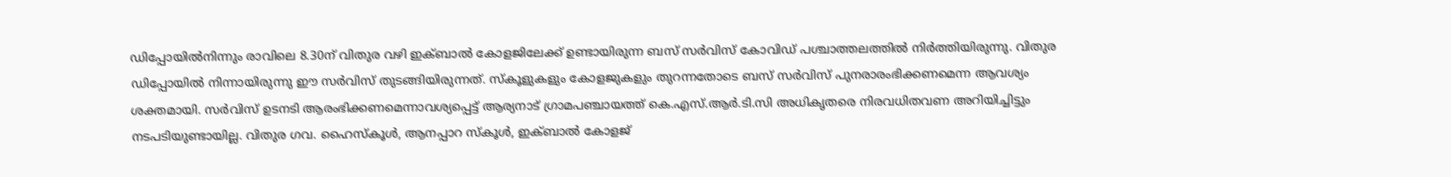ഡിപ്പോയിൽനിന്നും രാവിലെ 8.30ന് വിതുര വഴി ഇക്ബാൽ കോളജിലേക്ക് ഉണ്ടായിരുന്ന ബസ് സർവിസ് കോവിഡ് പശ്ചാത്തലത്തില്‍ നിർത്തിയിരുന്നു. വിതുര ഡിപ്പോയിൽ നിന്നായിരുന്നു ഈ സർവിസ് തുടങ്ങിയിരുന്നത്. സ്കൂളുകളും കോളജുകളും തുറന്നതോടെ ബസ് സർവിസ് പുനരാരംഭിക്കണമെന്ന ആവശ്യം ശക്തമായി. സർവിസ് ഉടനടി ആരംഭിക്കണമെന്നാവശ്യപ്പെട്ട് ആര്യനാട് ഗ്രാമപഞ്ചായത്ത് കെ.എസ്.ആർ.ടി.സി അധികൃതരെ നിരവധിതവണ അറിയിച്ചിട്ടും നടപടിയുണ്ടായില്ല. വിതുര ഗവ. ഹൈസ്കൂൾ, ആനപ്പാറ സ്കൂൾ, ഇക്ബാൽ കോളജ്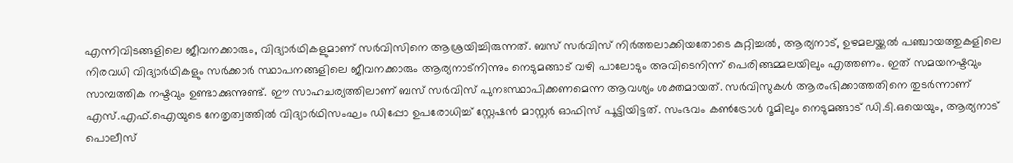എന്നിവിടങ്ങളിലെ ജീവനക്കാരും, വിദ്യാർഥികളുമാണ് സർവിസിനെ ആശ്രയിച്ചിരുന്നത്. ബസ് സർവിസ് നിർത്തലാക്കിയതോടെ കുറ്റിച്ചൽ, ആര്യനാട്, ഉഴമലയ്ക്കൽ പഞ്ചായത്തുകളിലെ നിരവധി വിദ്യാർഥികളും സർക്കാർ സ്ഥാപനങ്ങളിലെ ജീവനക്കാരും ആര്യനാട്നിന്നും നെടുമങ്ങാട് വഴി പാലോടും അവിടെനിന്ന് പെരിങ്ങമ്മലയിലും എത്തണം. ഇത് സമയനഷ്ടവും സാമ്പത്തിക നഷ്ടവും ഉണ്ടാക്കുന്നുണ്ട്. ഈ സാഹചര്യത്തിലാണ് ബസ് സർവിസ് പുനഃസ്ഥാപിക്കണമെന്ന ആവശ്യം ശക്തമായത്. സർവിസുകൾ ആരംഭിക്കാത്തതിനെ തുടർന്നാണ് എസ്.എഫ്.ഐയുടെ നേതൃത്വത്തിൽ വിദ്യാർഥിസംഘം ഡിപ്പോ ഉപരോധിച്ച് സ്റ്റേഷൻ മാസ്റ്റർ ഓഫിസ് പൂട്ടിയിട്ടത്. സംഭവം കൺട്രോൾ റൂമിലും നെടുമങ്ങാട് ഡി.ടി.ഒയെയും, ആര്യനാട് പൊലീസ്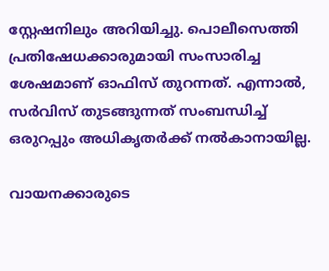സ്റ്റേഷനിലും അറിയിച്ചു. പൊലീസെത്തി പ്രതിഷേധക്കാരുമായി സംസാരിച്ച ശേഷമാണ് ഓഫിസ് തുറന്നത്. എന്നാൽ, സർവിസ് തുടങ്ങുന്നത് സംബന്ധിച്ച് ഒരുറപ്പും അധികൃതർക്ക് നൽകാനായില്ല.

വായനക്കാരുടെ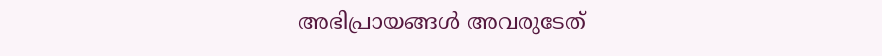അഭിപ്രായങ്ങള്‍ അവരുടേത്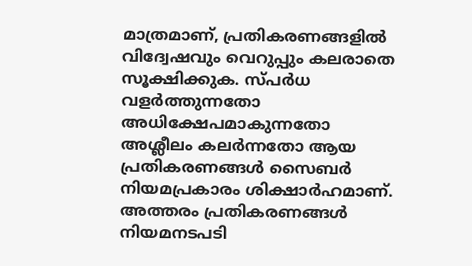മാത്രമാണ്, പ്രതികരണങ്ങളിൽ വിദ്വേഷവും വെറുപ്പും കലരാതെ സൂക്ഷിക്കുക. സ്പർധ വളർത്തുന്നതോ അധിക്ഷേപമാകുന്നതോ അശ്ലീലം കലർന്നതോ ആയ പ്രതികരണങ്ങൾ സൈബർ നിയമപ്രകാരം ശിക്ഷാർഹമാണ്. അത്തരം പ്രതികരണങ്ങൾ നിയമനടപടി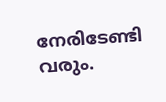നേരിടേണ്ടി വരും.